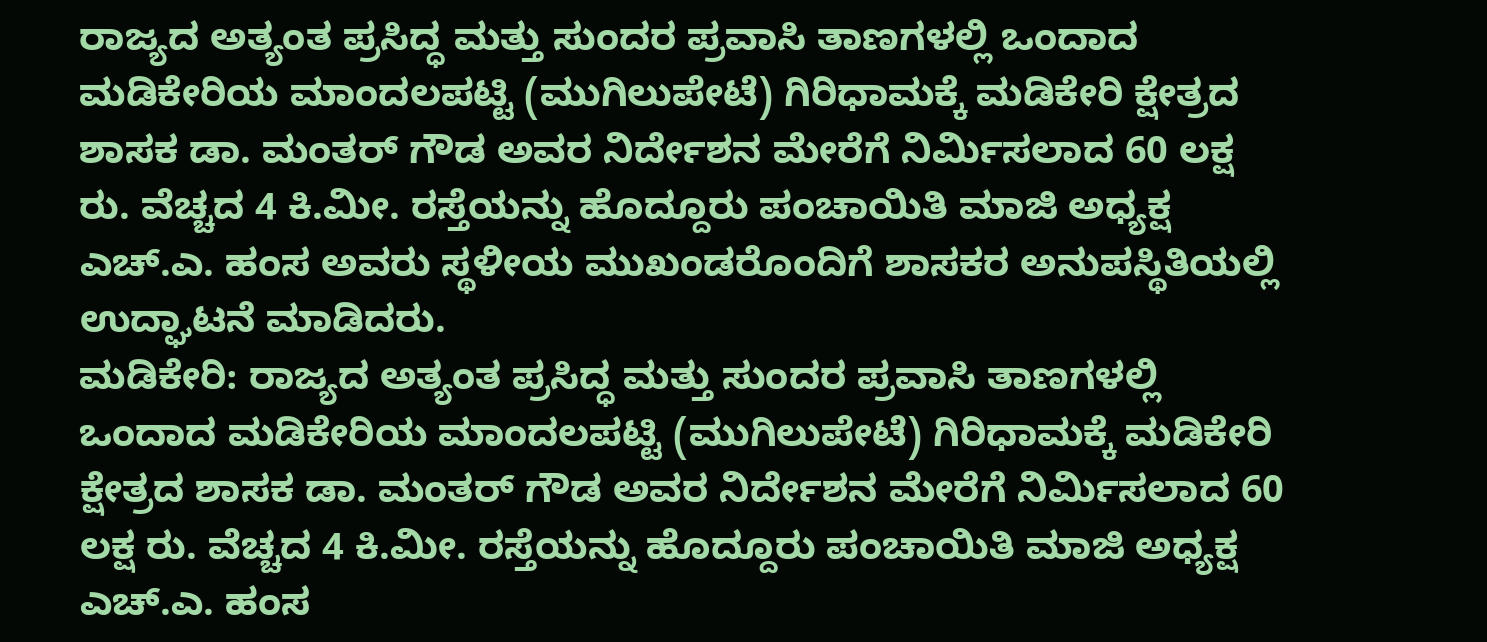ರಾಜ್ಯದ ಅತ್ಯಂತ ಪ್ರಸಿದ್ಧ ಮತ್ತು ಸುಂದರ ಪ್ರವಾಸಿ ತಾಣಗಳಲ್ಲಿ ಒಂದಾದ ಮಡಿಕೇರಿಯ ಮಾಂದಲಪಟ್ಟಿ (ಮುಗಿಲುಪೇಟೆ) ಗಿರಿಧಾಮಕ್ಕೆ ಮಡಿಕೇರಿ ಕ್ಷೇತ್ರದ ಶಾಸಕ ಡಾ. ಮಂತರ್ ಗೌಡ ಅವರ ನಿರ್ದೇಶನ ಮೇರೆಗೆ ನಿರ್ಮಿಸಲಾದ 60 ಲಕ್ಷ ರು. ವೆಚ್ಚದ 4 ಕಿ.ಮೀ. ರಸ್ತೆಯನ್ನು ಹೊದ್ದೂರು ಪಂಚಾಯಿತಿ ಮಾಜಿ ಅಧ್ಯಕ್ಷ ಎಚ್.ಎ. ಹಂಸ ಅವರು ಸ್ಥಳೀಯ ಮುಖಂಡರೊಂದಿಗೆ ಶಾಸಕರ ಅನುಪಸ್ಥಿತಿಯಲ್ಲಿ ಉದ್ಘಾಟನೆ ಮಾಡಿದರು.
ಮಡಿಕೇರಿ: ರಾಜ್ಯದ ಅತ್ಯಂತ ಪ್ರಸಿದ್ಧ ಮತ್ತು ಸುಂದರ ಪ್ರವಾಸಿ ತಾಣಗಳಲ್ಲಿ ಒಂದಾದ ಮಡಿಕೇರಿಯ ಮಾಂದಲಪಟ್ಟಿ (ಮುಗಿಲುಪೇಟೆ) ಗಿರಿಧಾಮಕ್ಕೆ ಮಡಿಕೇರಿ ಕ್ಷೇತ್ರದ ಶಾಸಕ ಡಾ. ಮಂತರ್ ಗೌಡ ಅವರ ನಿರ್ದೇಶನ ಮೇರೆಗೆ ನಿರ್ಮಿಸಲಾದ 60 ಲಕ್ಷ ರು. ವೆಚ್ಚದ 4 ಕಿ.ಮೀ. ರಸ್ತೆಯನ್ನು ಹೊದ್ದೂರು ಪಂಚಾಯಿತಿ ಮಾಜಿ ಅಧ್ಯಕ್ಷ ಎಚ್.ಎ. ಹಂಸ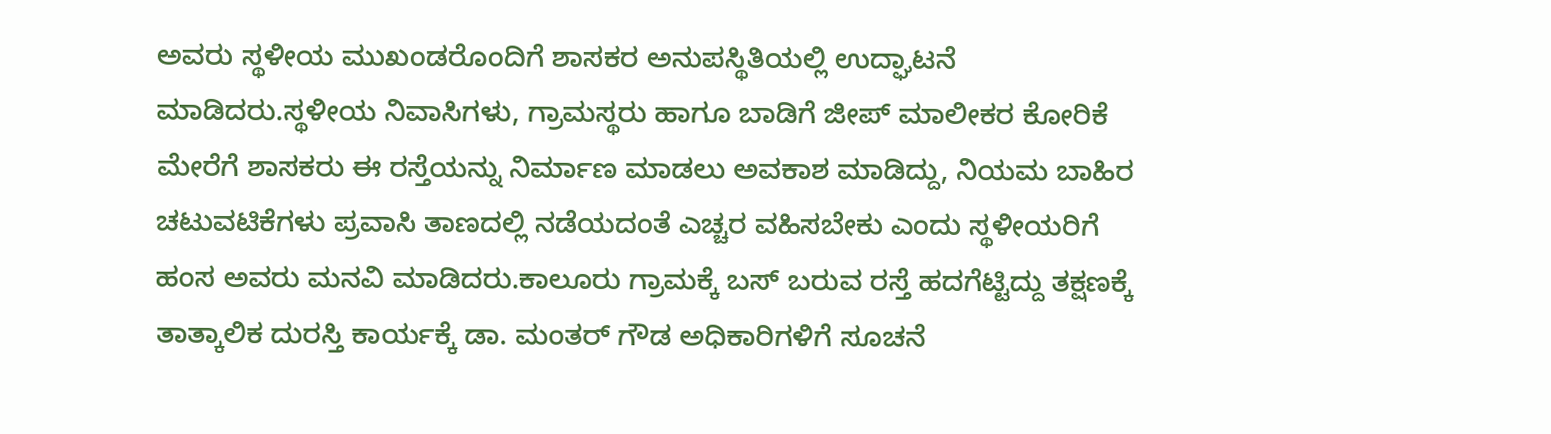ಅವರು ಸ್ಥಳೀಯ ಮುಖಂಡರೊಂದಿಗೆ ಶಾಸಕರ ಅನುಪಸ್ಥಿತಿಯಲ್ಲಿ ಉದ್ಘಾಟನೆ ಮಾಡಿದರು.ಸ್ಥಳೀಯ ನಿವಾಸಿಗಳು, ಗ್ರಾಮಸ್ಥರು ಹಾಗೂ ಬಾಡಿಗೆ ಜೀಪ್ ಮಾಲೀಕರ ಕೋರಿಕೆ ಮೇರೆಗೆ ಶಾಸಕರು ಈ ರಸ್ತೆಯನ್ನು ನಿರ್ಮಾಣ ಮಾಡಲು ಅವಕಾಶ ಮಾಡಿದ್ದು, ನಿಯಮ ಬಾಹಿರ ಚಟುವಟಿಕೆಗಳು ಪ್ರವಾಸಿ ತಾಣದಲ್ಲಿ ನಡೆಯದಂತೆ ಎಚ್ಚರ ವಹಿಸಬೇಕು ಎಂದು ಸ್ಥಳೀಯರಿಗೆ ಹಂಸ ಅವರು ಮನವಿ ಮಾಡಿದರು.ಕಾಲೂರು ಗ್ರಾಮಕ್ಕೆ ಬಸ್ ಬರುವ ರಸ್ತೆ ಹದಗೆಟ್ಟಿದ್ದು ತಕ್ಷಣಕ್ಕೆ ತಾತ್ಕಾಲಿಕ ದುರಸ್ತಿ ಕಾರ್ಯಕ್ಕೆ ಡಾ. ಮಂತರ್ ಗೌಡ ಅಧಿಕಾರಿಗಳಿಗೆ ಸೂಚನೆ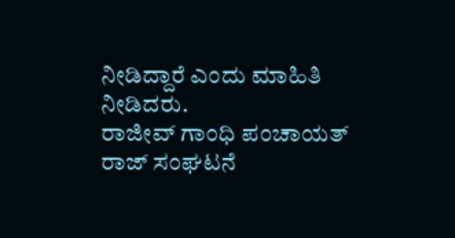ನೀಡಿದ್ದಾರೆ ಎಂದು ಮಾಹಿತಿ ನೀಡಿದರು.
ರಾಜೀವ್ ಗಾಂಧಿ ಪಂಚಾಯತ್ ರಾಜ್ ಸಂಘಟನೆ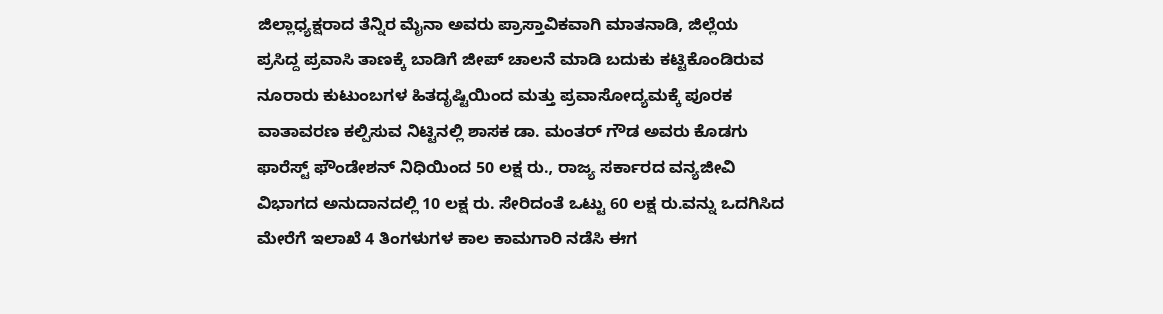ಜಿಲ್ಲಾಧ್ಯಕ್ಷರಾದ ತೆನ್ನಿರ ಮೈನಾ ಅವರು ಪ್ರಾಸ್ತಾವಿಕವಾಗಿ ಮಾತನಾಡಿ, ಜಿಲ್ಲೆಯ ಪ್ರಸಿದ್ದ ಪ್ರವಾಸಿ ತಾಣಕ್ಕೆ ಬಾಡಿಗೆ ಜೀಪ್ ಚಾಲನೆ ಮಾಡಿ ಬದುಕು ಕಟ್ಟಿಕೊಂಡಿರುವ ನೂರಾರು ಕುಟುಂಬಗಳ ಹಿತದೃಷ್ಟಿಯಿಂದ ಮತ್ತು ಪ್ರವಾಸೋದ್ಯಮಕ್ಕೆ ಪೂರಕ ವಾತಾವರಣ ಕಲ್ಪಿಸುವ ನಿಟ್ಟಿನಲ್ಲಿ ಶಾಸಕ ಡಾ. ಮಂತರ್ ಗೌಡ ಅವರು ಕೊಡಗು ಫಾರೆಸ್ಟ್ ಫೌಂಡೇಶನ್ ನಿಧಿಯಿಂದ 50 ಲಕ್ಷ ರು., ರಾಜ್ಯ ಸರ್ಕಾರದ ವನ್ಯಜೀವಿ ವಿಭಾಗದ ಅನುದಾನದಲ್ಲಿ 10 ಲಕ್ಷ ರು. ಸೇರಿದಂತೆ ಒಟ್ಟು 60 ಲಕ್ಷ ರು.ವನ್ನು ಒದಗಿಸಿದ ಮೇರೆಗೆ ಇಲಾಖೆ 4 ತಿಂಗಳುಗಳ ಕಾಲ ಕಾಮಗಾರಿ ನಡೆಸಿ ಈಗ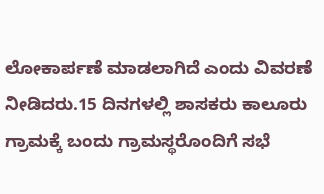ಲೋಕಾರ್ಪಣೆ ಮಾಡಲಾಗಿದೆ ಎಂದು ವಿವರಣೆ ನೀಡಿದರು.15 ದಿನಗಳಲ್ಲಿ ಶಾಸಕರು ಕಾಲೂರು ಗ್ರಾಮಕ್ಕೆ ಬಂದು ಗ್ರಾಮಸ್ಥರೊಂದಿಗೆ ಸಭೆ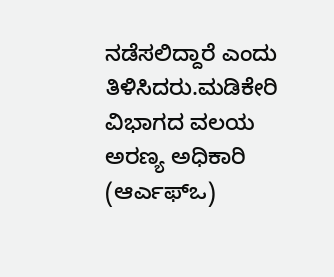ನಡೆಸಲಿದ್ದಾರೆ ಎಂದು ತಿಳಿಸಿದರು.ಮಡಿಕೇರಿ ವಿಭಾಗದ ವಲಯ ಅರಣ್ಯ ಅಧಿಕಾರಿ (ಆರ್ಎಫ್ಒ)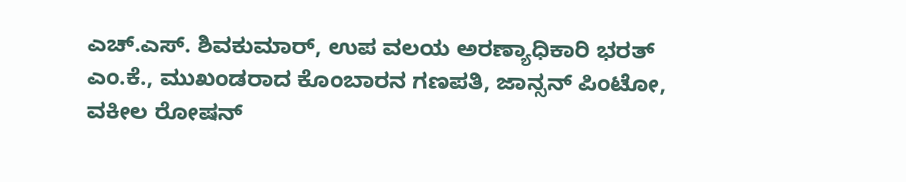ಎಚ್.ಎಸ್. ಶಿವಕುಮಾರ್, ಉಪ ವಲಯ ಅರಣ್ಯಾಧಿಕಾರಿ ಭರತ್ ಎಂ.ಕೆ., ಮುಖಂಡರಾದ ಕೊಂಬಾರನ ಗಣಪತಿ, ಜಾನ್ಸನ್ ಪಿಂಟೋ, ವಕೀಲ ರೋಷನ್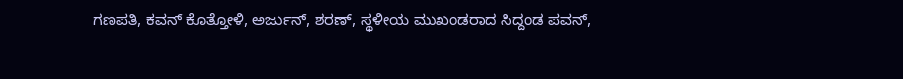ಗಣಪತಿ, ಕವನ್ ಕೊತ್ತೋಳಿ, ಅರ್ಜುನ್, ಶರಣ್, ಸ್ಥಳೀಯ ಮುಖಂಡರಾದ ಸಿದ್ದಂಡ ಪವನ್,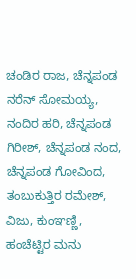ಚಂಡಿರ ರಾಜ, ಚೆನ್ನಪಂಡ ನರೆನ್ ಸೋಮಯ್ಯ, ನಂದಿರ ಹರಿ, ಚೆನ್ನಪಂಡ ಗಿರೀಶ್, ಚೆನ್ನಪಂಡ ನಂದ, ಚೆನ್ನಪಂಡ ಗೋವಿಂದ, ತಂಬುಕುತ್ತಿರ ರಮೇಶ್, ವಿಜು, ಕುಂಞಣ್ಣಿ, ಹಂಚೆಟ್ಟಿರ ಮನು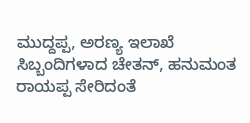ಮುದ್ದಪ್ಪ, ಅರಣ್ಯ ಇಲಾಖೆ ಸಿಬ್ಬಂದಿಗಳಾದ ಚೇತನ್, ಹನುಮಂತ ರಾಯಪ್ಪ ಸೇರಿದಂತೆ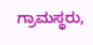ಗ್ರಾಮಸ್ಥರು,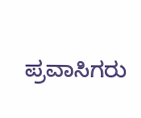ಪ್ರವಾಸಿಗರು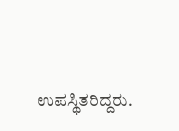ಉಪಸ್ಥಿತರಿದ್ದರು.